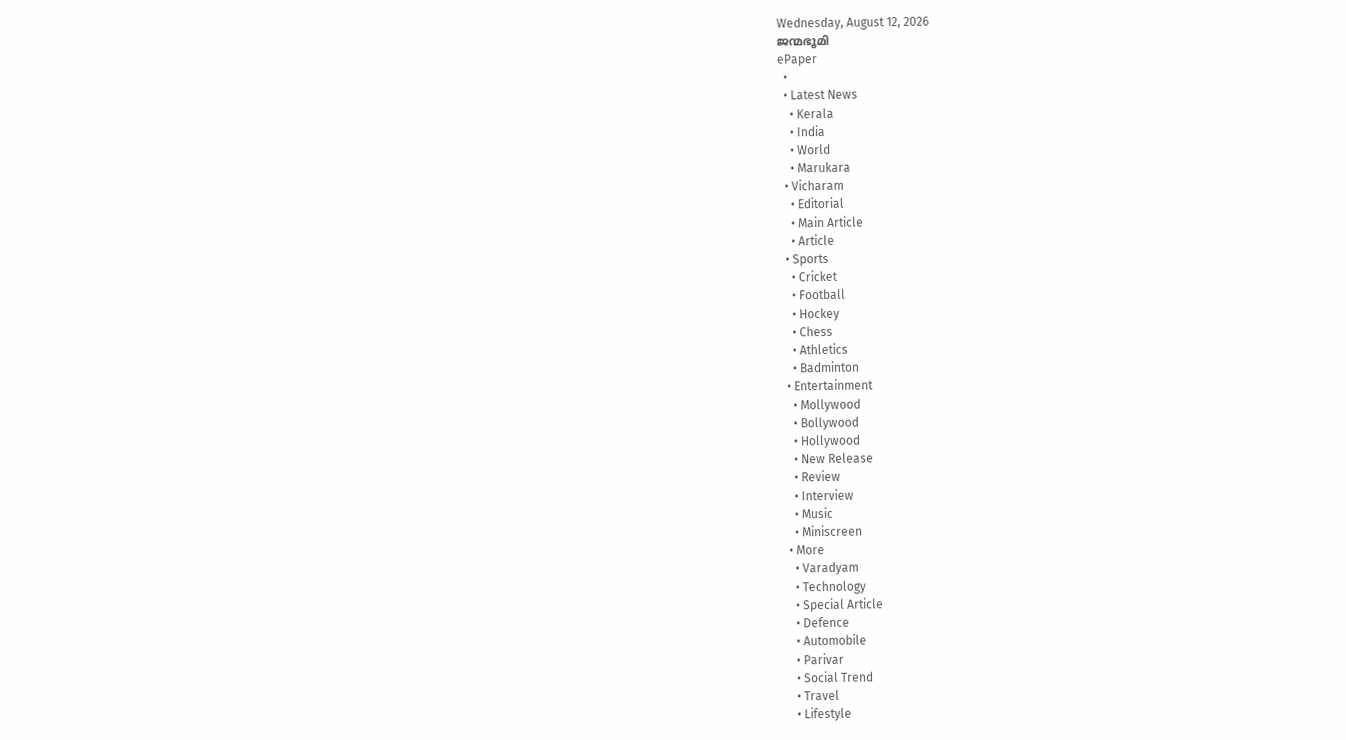Wednesday, August 12, 2026
ജന്മഭൂമി
ePaper
  •
  • Latest News
    • Kerala
    • India
    • World
    • Marukara
  • Vicharam
    • Editorial
    • Main Article
    • Article
  • Sports
    • Cricket
    • Football
    • Hockey
    • Chess
    • Athletics
    • Badminton
  • Entertainment
    • Mollywood
    • Bollywood
    • Hollywood
    • New Release
    • Review
    • Interview
    • Music
    • Miniscreen
  • More
    • Varadyam
    • Technology
    • Special Article
    • Defence
    • Automobile
    • Parivar
    • Social Trend
    • Travel
    • Lifestyle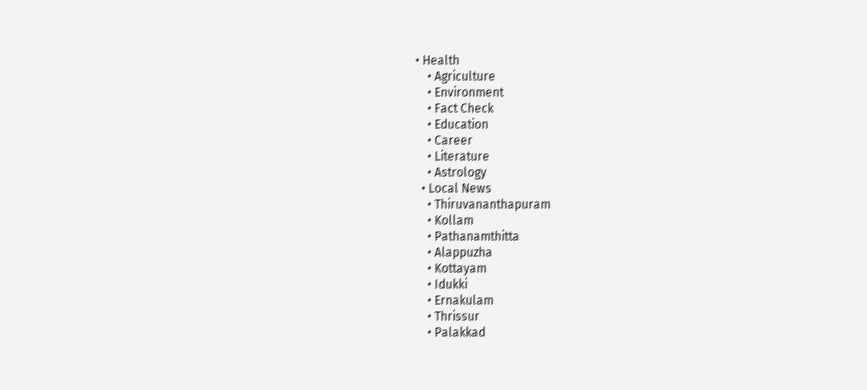• Health
    • Agriculture
    • Environment
    • Fact Check
    • Education
    • Career
    • Literature
    • Astrology
  • Local News
    • Thiruvananthapuram
    • Kollam
    • Pathanamthitta
    • Alappuzha
    • Kottayam
    • Idukki
    • Ernakulam
    • Thrissur
    • Palakkad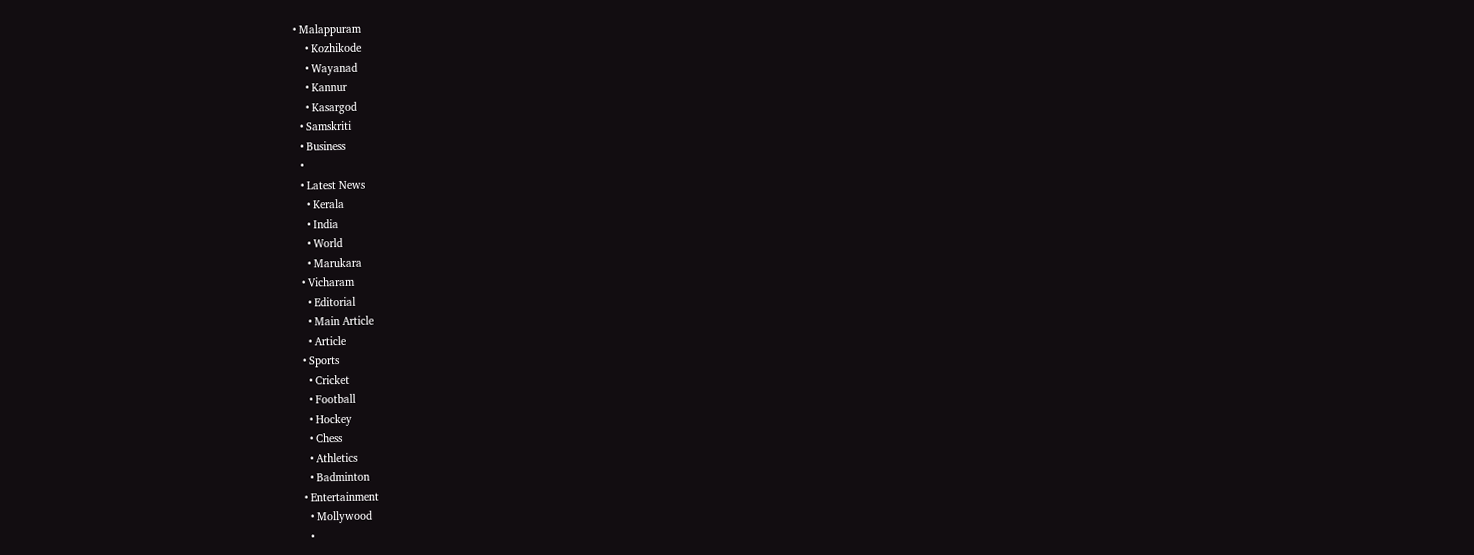• Malappuram
    • Kozhikode
    • Wayanad
    • Kannur
    • Kasargod
  • Samskriti
  • Business
  •
  • Latest News
    • Kerala
    • India
    • World
    • Marukara
  • Vicharam
    • Editorial
    • Main Article
    • Article
  • Sports
    • Cricket
    • Football
    • Hockey
    • Chess
    • Athletics
    • Badminton
  • Entertainment
    • Mollywood
    •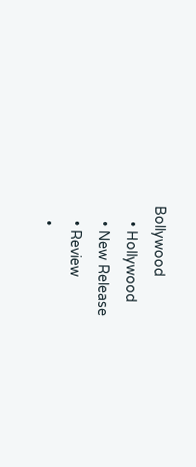Bollywood
    • Hollywood
    • New Release
    • Review
    •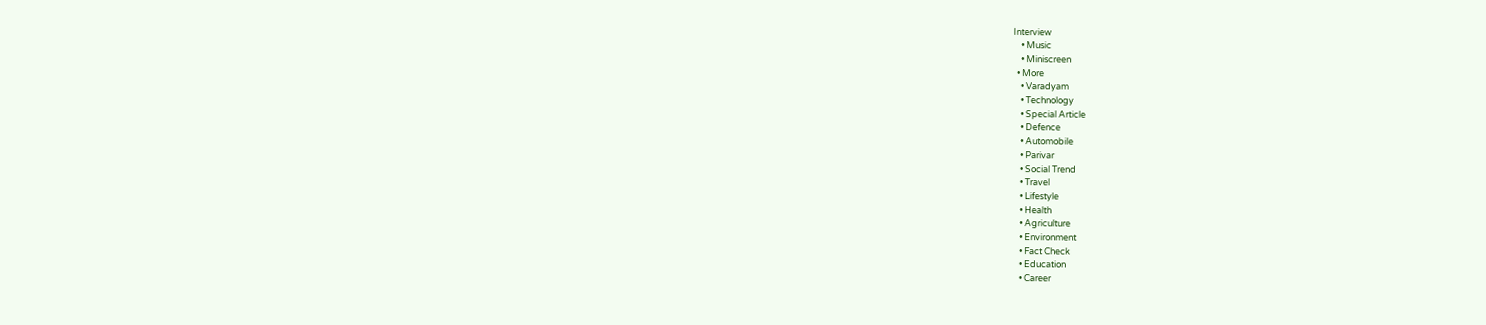Interview
    • Music
    • Miniscreen
  • More
    • Varadyam
    • Technology
    • Special Article
    • Defence
    • Automobile
    • Parivar
    • Social Trend
    • Travel
    • Lifestyle
    • Health
    • Agriculture
    • Environment
    • Fact Check
    • Education
    • Career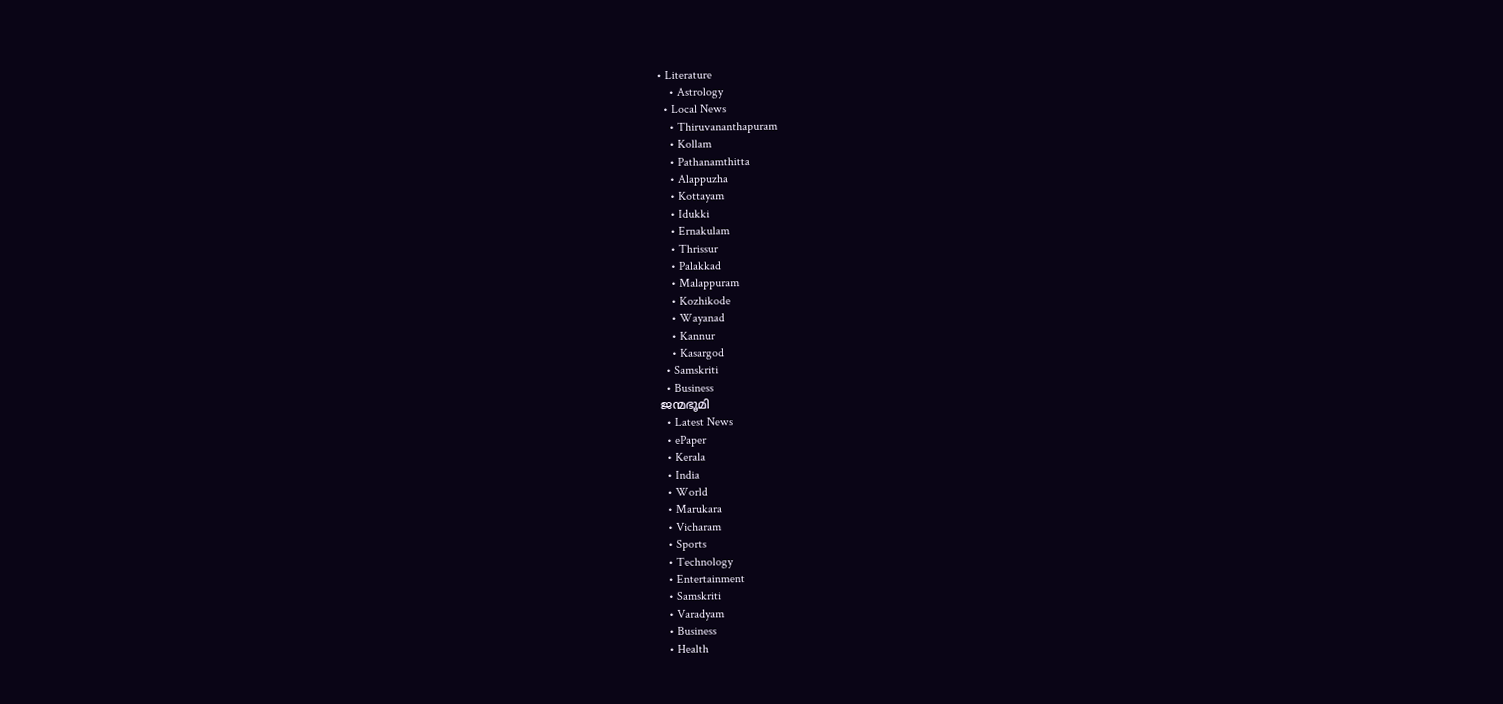• Literature
    • Astrology
  • Local News
    • Thiruvananthapuram
    • Kollam
    • Pathanamthitta
    • Alappuzha
    • Kottayam
    • Idukki
    • Ernakulam
    • Thrissur
    • Palakkad
    • Malappuram
    • Kozhikode
    • Wayanad
    • Kannur
    • Kasargod
  • Samskriti
  • Business
ജന്മഭൂമി
  • Latest News
  • ePaper
  • Kerala
  • India
  • World
  • Marukara
  • Vicharam
  • Sports
  • Technology
  • Entertainment
  • Samskriti
  • Varadyam
  • Business
  • Health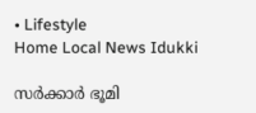• Lifestyle
Home Local News Idukki

സര്‍ക്കാര്‍ ഭൂമി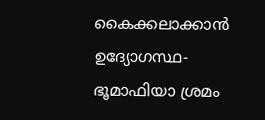കൈക്കലാക്കാന്‍ ഉദ്യോഗസ്ഥ-ഭൂമാഫിയാ ശ്രമം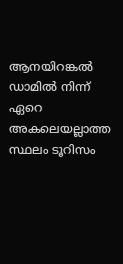ആനയിറങ്കല്‍ ഡാമില്‍ നിന്ന് ഏറെ അകലെയല്ലാത്ത സ്ഥലം ടൂറിസം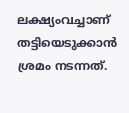ലക്ഷ്യംവച്ചാണ് തട്ടിയെടുക്കാന്‍ ശ്രമം നടന്നത്.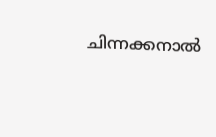ചിന്നക്കനാല്‍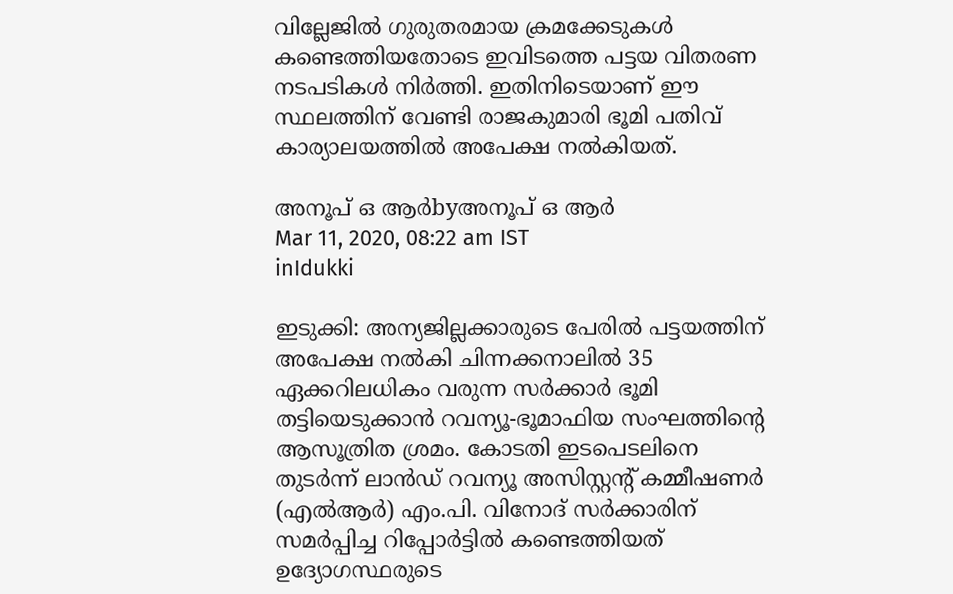വില്ലേജില്‍ ഗുരുതരമായ ക്രമക്കേടുകള്‍ കണ്ടെത്തിയതോടെ ഇവിടത്തെ പട്ടയ വിതരണ നടപടികള്‍ നിര്‍ത്തി. ഇതിനിടെയാണ് ഈ സ്ഥലത്തിന് വേണ്ടി രാജകുമാരി ഭൂമി പതിവ് കാര്യാലയത്തില്‍ അപേക്ഷ നല്‍കിയത്.

അനൂപ് ഒ ആര്‍byഅനൂപ് ഒ ആര്‍
Mar 11, 2020, 08:22 am IST
inIdukki

ഇടുക്കി: അന്യജില്ലക്കാരുടെ പേരില്‍ പട്ടയത്തിന് അപേക്ഷ നല്‍കി ചിന്നക്കനാലില്‍ 35 ഏക്കറിലധികം വരുന്ന സര്‍ക്കാര്‍ ഭൂമി തട്ടിയെടുക്കാന്‍ റവന്യൂ-ഭൂമാഫിയ സംഘത്തിന്റെ ആസൂത്രിത ശ്രമം. കോടതി ഇടപെടലിനെ തുടര്‍ന്ന് ലാന്‍ഡ് റവന്യൂ അസിസ്റ്റന്റ് കമ്മീഷണര്‍ (എല്‍ആര്‍) എം.പി. വിനോദ് സര്‍ക്കാരിന് സമര്‍പ്പിച്ച റിപ്പോര്‍ട്ടില്‍ കണ്ടെത്തിയത് ഉദ്യോഗസ്ഥരുടെ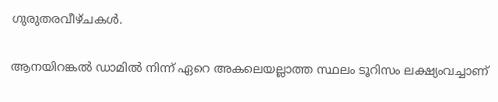ഗുരുതരവീഴ്ചകള്‍.

ആനയിറങ്കല്‍ ഡാമില്‍ നിന്ന് ഏറെ അകലെയല്ലാത്ത സ്ഥലം ടൂറിസം ലക്ഷ്യംവച്ചാണ്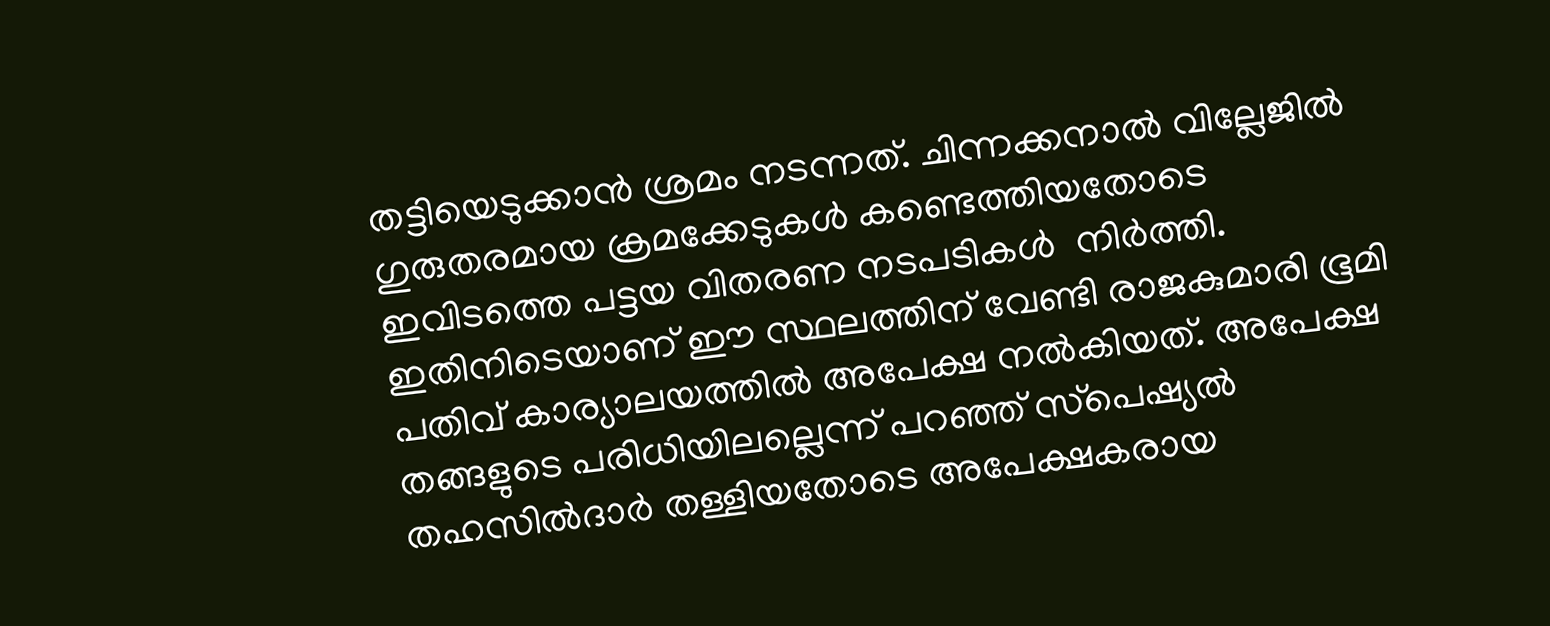തട്ടിയെടുക്കാന്‍ ശ്രമം നടന്നത്. ചിന്നക്കനാല്‍ വില്ലേജില്‍ ഗുരുതരമായ ക്രമക്കേടുകള്‍ കണ്ടെത്തിയതോടെ ഇവിടത്തെ പട്ടയ വിതരണ നടപടികള്‍  നിര്‍ത്തി. ഇതിനിടെയാണ് ഈ സ്ഥലത്തിന് വേണ്ടി രാജകുമാരി ഭൂമി പതിവ് കാര്യാലയത്തില്‍ അപേക്ഷ നല്‍കിയത്. അപേക്ഷ തങ്ങളുടെ പരിധിയിലല്ലെന്ന് പറഞ്ഞ് സ്‌പെഷ്യല്‍ തഹസില്‍ദാര്‍ തള്ളിയതോടെ അപേക്ഷകരായ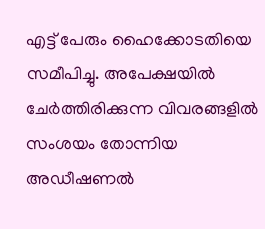എട്ട് പേരും ഹൈക്കോടതിയെ സമീപിച്ചു. അപേക്ഷയില്‍ ചേര്‍ത്തിരിക്കുന്ന വിവരങ്ങളില്‍ സംശയം തോന്നിയ അഡീഷണല്‍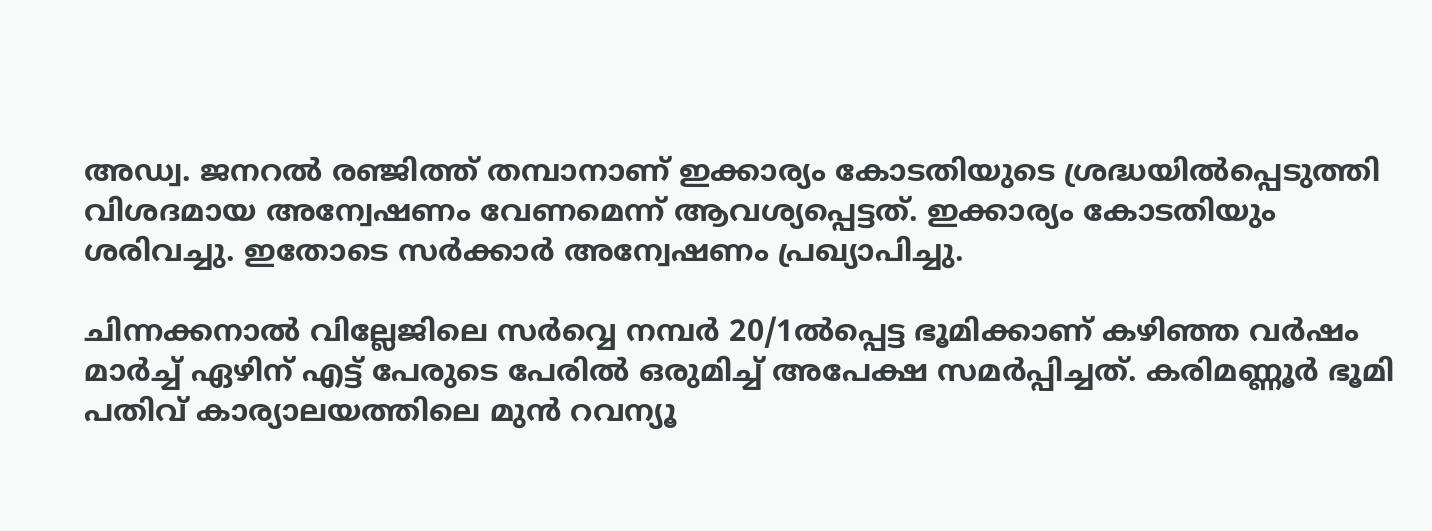അഡ്വ. ജനറല്‍ രഞ്ജിത്ത് തമ്പാനാണ് ഇക്കാര്യം കോടതിയുടെ ശ്രദ്ധയില്‍പ്പെടുത്തി വിശദമായ അന്വേഷണം വേണമെന്ന് ആവശ്യപ്പെട്ടത്. ഇക്കാര്യം കോടതിയും ശരിവച്ചു. ഇതോടെ സര്‍ക്കാര്‍ അന്വേഷണം പ്രഖ്യാപിച്ചു.

ചിന്നക്കനാല്‍ വില്ലേജിലെ സര്‍വ്വെ നമ്പര്‍ 20/1ല്‍പ്പെട്ട ഭൂമിക്കാണ് കഴിഞ്ഞ വര്‍ഷം മാര്‍ച്ച് ഏഴിന് എട്ട് പേരുടെ പേരില്‍ ഒരുമിച്ച് അപേക്ഷ സമര്‍പ്പിച്ചത്. കരിമണ്ണൂര്‍ ഭൂമി പതിവ് കാര്യാലയത്തിലെ മുന്‍ റവന്യൂ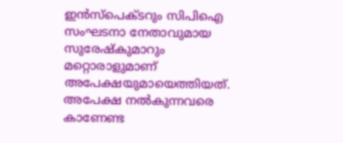ഇന്‍സ്‌പെക്ടറും സിപിഐ സംഘടനാ നേതാവുമായ സുരേഷ്‌കുമാറും മറ്റൊരാളുമാണ് അപേക്ഷയുമായെത്തിയത്. അപേക്ഷ നല്‍കുന്നവരെ കാണേണ്ട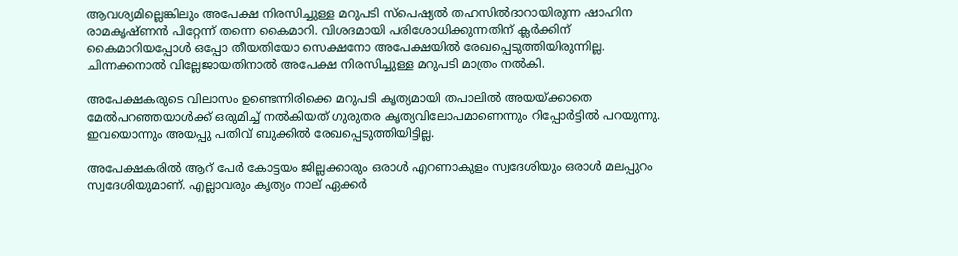ആവശ്യമില്ലെങ്കിലും അപേക്ഷ നിരസിച്ചുള്ള മറുപടി സ്‌പെഷ്യല്‍ തഹസില്‍ദാറായിരുന്ന ഷാഹിന രാമകൃഷ്ണന്‍ പിറ്റേന്ന് തന്നെ കൈമാറി. വിശദമായി പരിശോധിക്കുന്നതിന് ക്ലര്‍ക്കിന് കൈമാറിയപ്പോള്‍ ഒപ്പോ തീയതിയോ സെക്ഷനോ അപേക്ഷയില്‍ രേഖപ്പെടുത്തിയിരുന്നില്ല. ചിന്നക്കനാല്‍ വില്ലേജായതിനാല്‍ അപേക്ഷ നിരസിച്ചുള്ള മറുപടി മാത്രം നല്‍കി.

അപേക്ഷകരുടെ വിലാസം ഉണ്ടെന്നിരിക്കെ മറുപടി കൃത്യമായി തപാലില്‍ അയയ്‌ക്കാതെ മേല്‍പറഞ്ഞയാള്‍ക്ക് ഒരുമിച്ച് നല്‍കിയത് ഗുരുതര കൃത്യവിലോപമാണെന്നും റിപ്പോര്‍ട്ടില്‍ പറയുന്നു. ഇവയൊന്നും അയപ്പു പതിവ് ബുക്കില്‍ രേഖപ്പെടുത്തിയിട്ടില്ല.

അപേക്ഷകരില്‍ ആറ് പേര്‍ കോട്ടയം ജില്ലക്കാരും ഒരാള്‍ എറണാകുളം സ്വദേശിയും ഒരാള്‍ മലപ്പുറം സ്വദേശിയുമാണ്. എല്ലാവരും കൃത്യം നാല് ഏക്കര്‍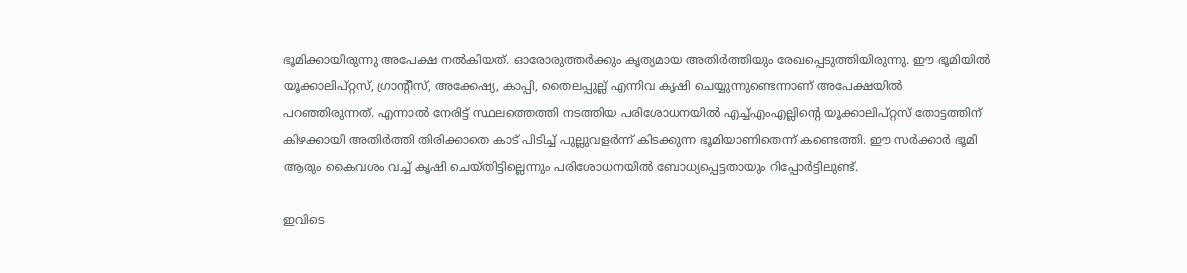ഭൂമിക്കായിരുന്നു അപേക്ഷ നല്‍കിയത്. ഓരോരുത്തര്‍ക്കും കൃത്യമായ അതിര്‍ത്തിയും രേഖപ്പെടുത്തിയിരുന്നു. ഈ ഭൂമിയില്‍ യൂക്കാലിപ്റ്റസ്, ഗ്രാന്റീസ്, അക്കേഷ്യ, കാപ്പി, തൈലപ്പുല്ല് എന്നിവ കൃഷി ചെയ്യുന്നുണ്ടെന്നാണ് അപേക്ഷയില്‍ പറഞ്ഞിരുന്നത്. എന്നാല്‍ നേരിട്ട് സ്ഥലത്തെത്തി നടത്തിയ പരിശോധനയില്‍ എച്ച്എംഎല്ലിന്റെ യൂക്കാലിപ്റ്റസ് തോട്ടത്തിന് കിഴക്കായി അതിര്‍ത്തി തിരിക്കാതെ കാട് പിടിച്ച് പുല്ലുവളര്‍ന്ന് കിടക്കുന്ന ഭൂമിയാണിതെന്ന് കണ്ടെത്തി. ഈ സര്‍ക്കാര്‍ ഭൂമി ആരും കൈവശം വച്ച് കൃഷി ചെയ്തിട്ടില്ലെന്നും പരിശോധനയില്‍ ബോധ്യപ്പെട്ടതായും റിപ്പോര്‍ട്ടിലുണ്ട്.

ഇവിടെ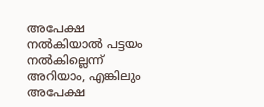അപേക്ഷ നല്‍കിയാല്‍ പട്ടയം നല്‍കില്ലെന്ന് അറിയാം, എങ്കിലും അപേക്ഷ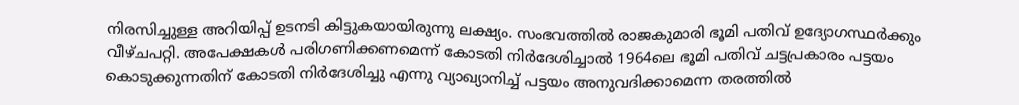നിരസിച്ചുള്ള അറിയിപ്പ് ഉടനടി കിട്ടുകയായിരുന്നു ലക്ഷ്യം. സംഭവത്തില്‍ രാജകുമാരി ഭൂമി പതിവ് ഉദ്യോഗസ്ഥര്‍ക്കും വീഴ്ചപറ്റി. അപേക്ഷകള്‍ പരിഗണിക്കണമെന്ന് കോടതി നിര്‍ദേശിച്ചാല്‍ 1964ലെ ഭൂമി പതിവ് ചട്ടപ്രകാരം പട്ടയം കൊടുക്കുന്നതിന് കോടതി നിര്‍ദേശിച്ചു എന്നു വ്യാഖ്യാനിച്ച് പട്ടയം അനുവദിക്കാമെന്ന തരത്തില്‍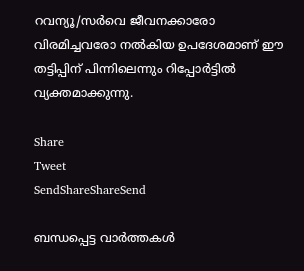റവന്യൂ/സര്‍വെ ജീവനക്കാരോ വിരമിച്ചവരോ നല്‍കിയ ഉപദേശമാണ് ഈ തട്ടിപ്പിന് പിന്നിലെന്നും റിപ്പോര്‍ട്ടില്‍ വ്യക്തമാക്കുന്നു.

Share
Tweet
SendShareShareSend

ബന്ധപ്പെട്ട വാര്‍ത്തകള്‍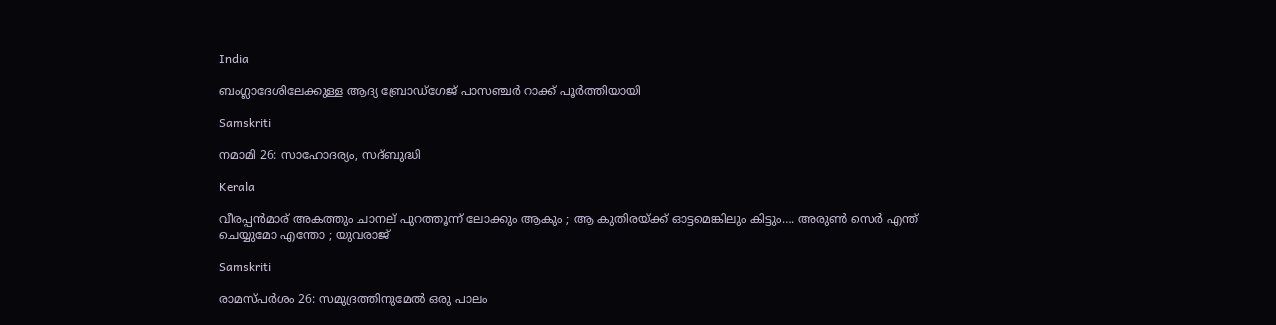India

ബംഗ്ലാദേശിലേക്കുള്ള ആദ്യ ബ്രോഡ്ഗേജ് പാസഞ്ചര്‍ റാക്ക് പൂര്‍ത്തിയായി

Samskriti

നമാമി 26: സാഹോദര്യം, സദ്ബുദ്ധി

Kerala

വീരപ്പന്‍മാര് അകത്തും ചാനല് പുറത്തൂന്ന് ലോക്കും ആകും ; ആ കുതിരയ്‌ക്ക് ഓട്ടമെങ്കിലും കിട്ടും…. അരുണ്‍ സെര്‍ എന്ത് ചെയ്യുമോ എന്തോ ; യുവരാജ്

Samskriti

രാമസ്പര്‍ശം 26: സമുദ്രത്തിനുമേല്‍ ഒരു പാലം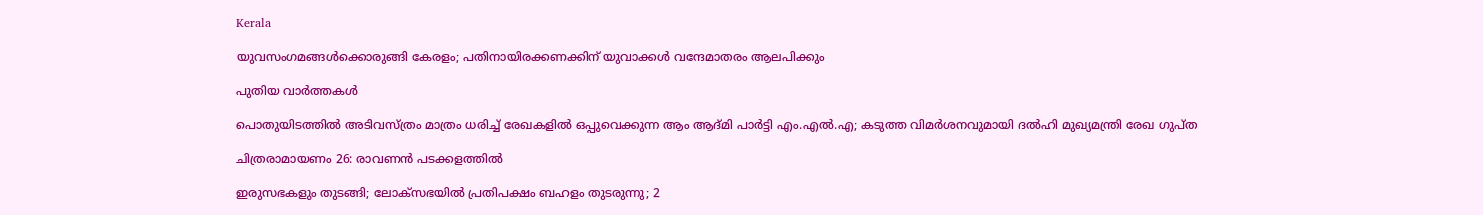Kerala

യുവസംഗമങ്ങള്‍ക്കൊരുങ്ങി കേരളം; പതിനായിരക്കണക്കിന് യുവാക്കള്‍ വന്ദേമാതരം ആലപിക്കും

പുതിയ വാര്‍ത്തകള്‍

പൊതുയിടത്തിൽ അടിവസ്ത്രം മാത്രം ധരിച്ച് രേഖകളിൽ ഒപ്പുവെക്കുന്ന ആം ആദ്മി പാർട്ടി എം.എൽ.എ; കടുത്ത വിമർശനവുമായി ദല്‍ഹി മുഖ്യമന്ത്രി രേഖ ഗുപ്ത

ചിത്രരാമായണം 26: രാവണന്‍ പടക്കളത്തില്‍

ഇരുസഭകളും തുടങ്ങി; ലോക്‌സഭയിൽ പ്രതിപക്ഷം ബഹളം തുടരുന്നു; 2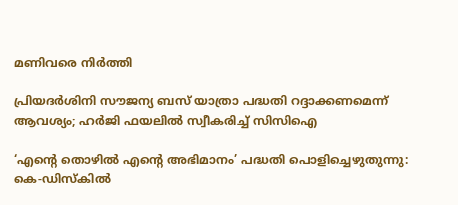മണിവരെ നിർത്തി

പ്രിയദർശിനി സൗജന്യ ബസ് യാത്രാ പദ്ധതി റദ്ദാക്കണമെന്ന് ആവശ്യം; ഹർജി ഫയലിൽ സ്വീകരിച്ച് സിസിഐ

‘എന്റെ തൊഴിൽ എന്റെ അഭിമാനം’ പദ്ധതി പൊളിച്ചെഴുതുന്നു: കെ-ഡിസ്കിൽ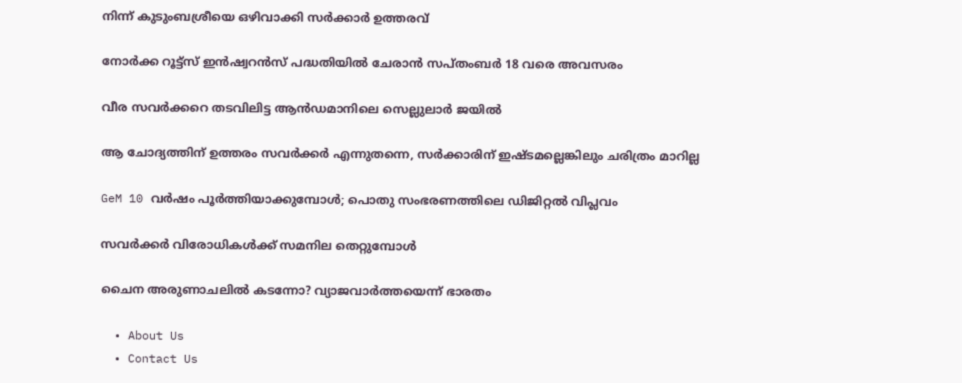നിന്ന് കുടുംബശ്രീയെ ഒഴിവാക്കി സർക്കാർ ഉത്തരവ്

നോര്‍ക്ക റൂട്ട്‌സ് ഇന്‍ഷ്വറന്‍സ് പദ്ധതിയില്‍ ചേരാന്‍ സപ്തംബര്‍ 18 വരെ അവസരം

വീര സവര്‍ക്കറെ തടവിലിട്ട ആന്‍ഡമാനിലെ സെല്ലുലാര്‍ ജയില്‍

ആ ചോദ്യത്തിന് ഉത്തരം സവര്‍ക്കര്‍ എന്നുതന്നെ, സര്‍ക്കാരിന് ഇഷ്ടമല്ലെങ്കിലും ചരിത്രം മാറില്ല

GeM 10 വര്‍ഷം പൂര്‍ത്തിയാക്കുമ്പോള്‍; പൊതു സംഭരണത്തിലെ ഡിജിറ്റല്‍ വിപ്ലവം

സവര്‍ക്കര്‍ വിരോധികള്‍ക്ക് സമനില തെറ്റുമ്പോള്‍

ചൈന അരുണാചലിൽ കടന്നോ? വ്യാജവാർത്തയെന്ന് ഭാരതം

  • About Us
  • Contact Us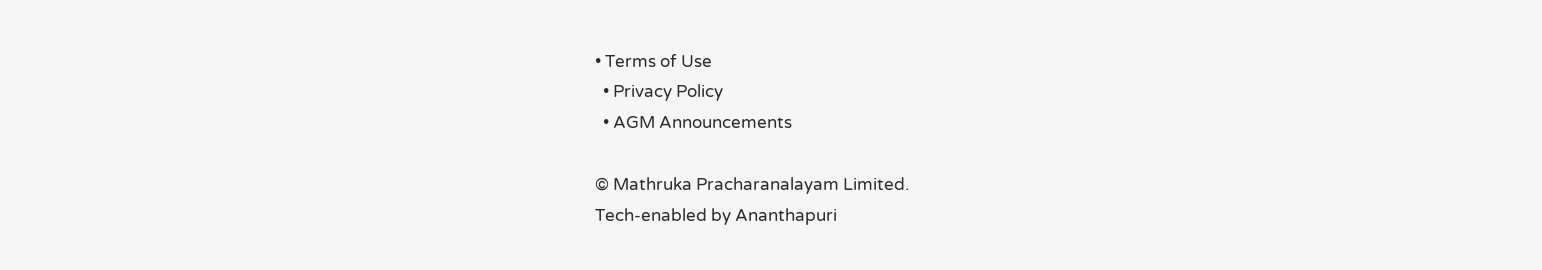• Terms of Use
  • Privacy Policy
  • AGM Announcements

© Mathruka Pracharanalayam Limited.
Tech-enabled by Ananthapuri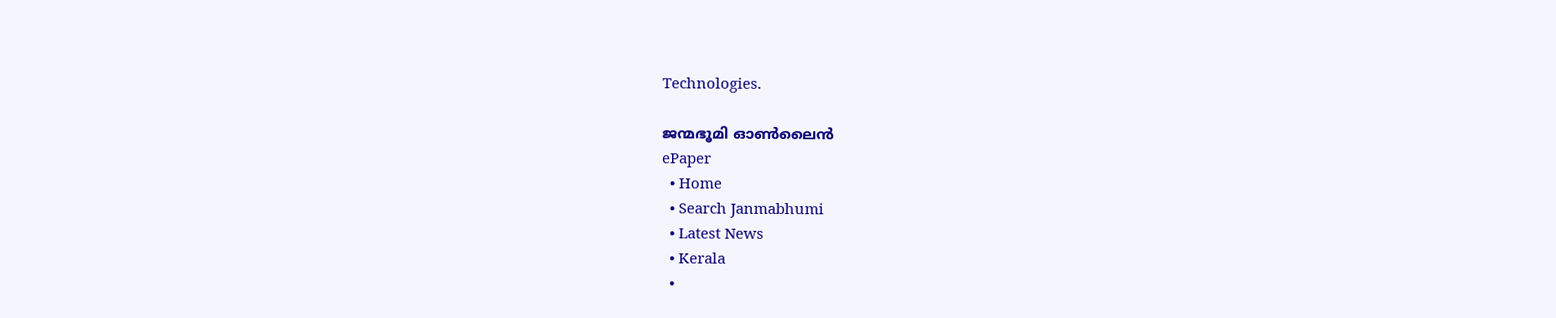Technologies.

ജന്മഭൂമി ഓണ്‍ലൈന്‍
ePaper
  • Home
  • Search Janmabhumi
  • Latest News
  • Kerala
  •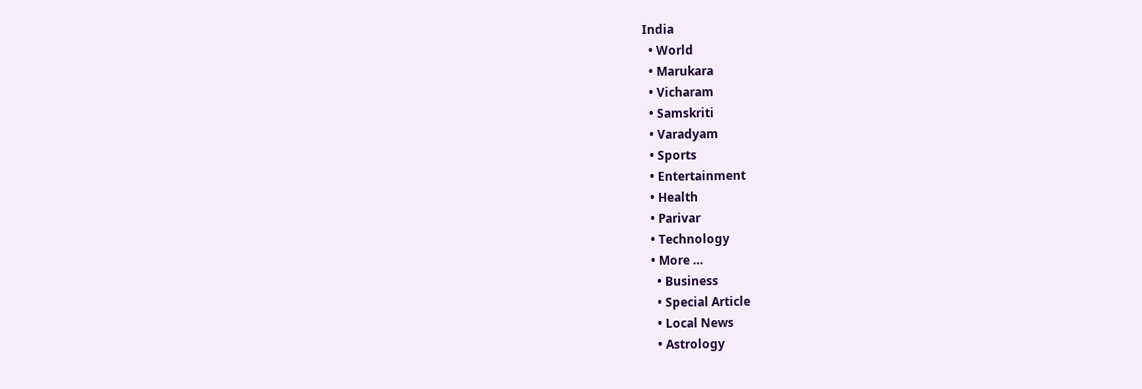India
  • World
  • Marukara
  • Vicharam
  • Samskriti
  • Varadyam
  • Sports
  • Entertainment
  • Health
  • Parivar
  • Technology
  • More …
    • Business
    • Special Article
    • Local News
    • Astrology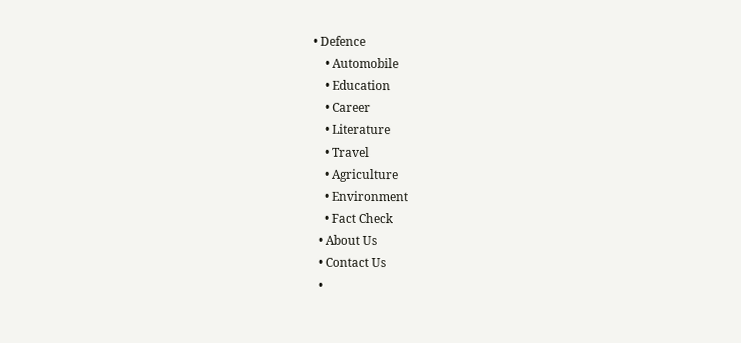• Defence
    • Automobile
    • Education
    • Career
    • Literature
    • Travel
    • Agriculture
    • Environment
    • Fact Check
  • About Us
  • Contact Us
  •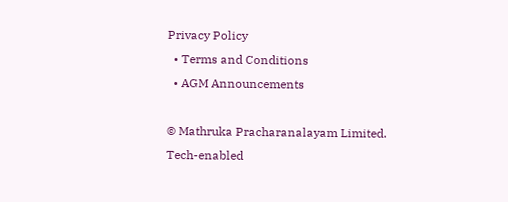Privacy Policy
  • Terms and Conditions
  • AGM Announcements

© Mathruka Pracharanalayam Limited.
Tech-enabled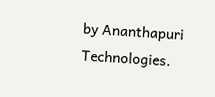by Ananthapuri Technologies.